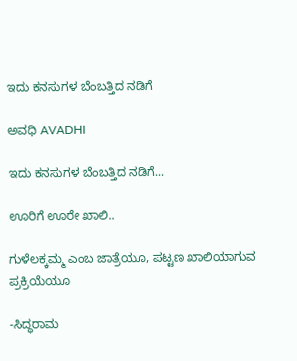ಇದು ಕನಸುಗಳ ಬೆಂಬತ್ತಿದ ನಡಿಗೆ‍

ಅವಧಿ AVADHI

ಇದು ಕನಸುಗಳ ಬೆಂಬತ್ತಿದ ನಡಿಗೆ...

ಊರಿಗೆ ಊರೇ ಖಾಲಿ..

ಗುಳೆಲಕ್ಕಮ್ಮ ಎಂಬ ಜಾತ್ರೆಯೂ, ಪಟ್ಟಣ ಖಾಲಿಯಾಗುವ ಪ್ರಕ್ರಿಯೆಯೂ

-ಸಿದ್ಧರಾಮ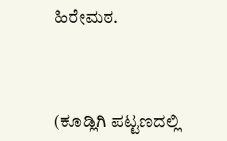ಹಿರೇಮಠ.



(ಕೂಡ್ಲಿಗಿ ಪಟ್ಟಣದಲ್ಲಿ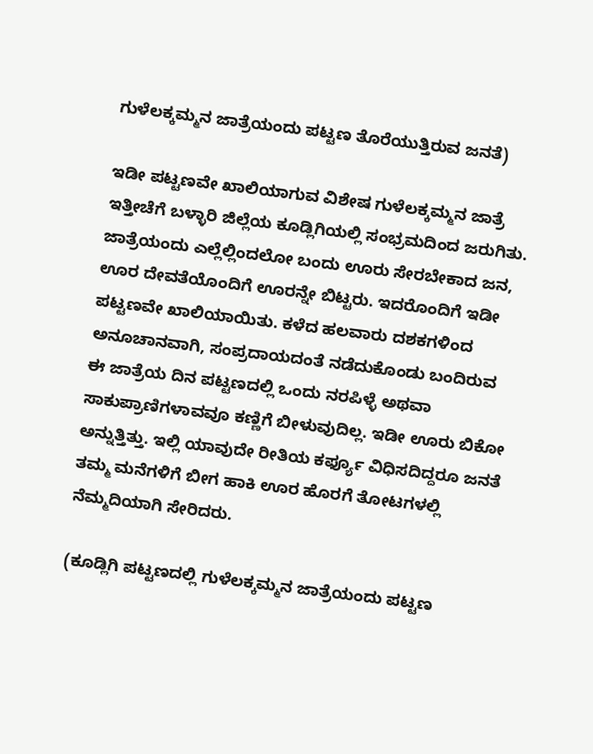ಗುಳೆಲಕ್ಕಮ್ಮನ ಜಾತ್ರೆಯಂದು ಪಟ್ಟಣ ತೊರೆಯುತ್ತಿರುವ ಜನತೆ)

ಇಡೀ ಪಟ್ಟಣವೇ ಖಾಲಿಯಾಗುವ ವಿಶೇಷ ಗುಳೆಲಕ್ಕಮ್ಮನ ಜಾತ್ರೆ ಇತ್ತೀಚೆಗೆ ಬಳ್ಳಾರಿ ಜಿಲ್ಲೆಯ ಕೂಡ್ಲಿಗಿಯಲ್ಲಿ ಸಂಭ್ರಮದಿಂದ ಜರುಗಿತು. ಜಾತ್ರೆಯಂದು ಎಲ್ಲೆಲ್ಲಿಂದಲೋ ಬಂದು ಊರು ಸೇರಬೇಕಾದ ಜನ, ಊರ ದೇವತೆಯೊಂದಿಗೆ ಊರನ್ನೇ ಬಿಟ್ಟರು. ಇದರೊಂದಿಗೆ ಇಡೀ ಪಟ್ಟಣವೇ ಖಾಲಿಯಾಯಿತು. ಕಳೆದ ಹಲವಾರು ದಶಕಗಳಿಂದ ಅನೂಚಾನವಾಗಿ, ಸಂಪ್ರದಾಯದಂತೆ ನಡೆದುಕೊಂಡು ಬಂದಿರುವ ಈ ಜಾತ್ರೆಯ ದಿನ ಪಟ್ಟಣದಲ್ಲಿ ಒಂದು ನರಪಿಳ್ಳೆ ಅಥವಾ ಸಾಕುಪ್ರಾಣಿಗಳಾವವೂ ಕಣ್ಣಿಗೆ ಬೀಳುವುದಿಲ್ಲ. ಇಡೀ ಊರು ಬಿಕೋ ಅನ್ನುತ್ತಿತ್ತು. ಇಲ್ಲಿ ಯಾವುದೇ ರೀತಿಯ ಕರ್ಫ್ಯೂ ವಿಧಿಸದಿದ್ದರೂ ಜನತೆ ತಮ್ಮ ಮನೆಗಳಿಗೆ ಬೀಗ ಹಾಕಿ ಊರ ಹೊರಗೆ ತೋಟಗಳಲ್ಲಿ ನೆಮ್ಮದಿಯಾಗಿ ಸೇರಿದರು.

(ಕೂಡ್ಲಿಗಿ ಪಟ್ಟಣದಲ್ಲಿ ಗುಳೆಲಕ್ಕಮ್ಮನ ಜಾತ್ರೆಯಂದು ಪಟ್ಟಣ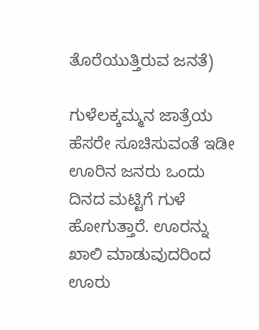ತೊರೆಯುತ್ತಿರುವ ಜನತೆ)

ಗುಳೆಲಕ್ಕಮ್ಮನ ಜಾತ್ರೆಯ ಹೆಸರೇ ಸೂಚಿಸುವಂತೆ ಇಡೀ ಊರಿನ ಜನರು ಒಂದು ದಿನದ ಮಟ್ಟಿಗೆ ಗುಳೆ ಹೋಗುತ್ತಾರೆ. ಊರನ್ನು ಖಾಲಿ ಮಾಡುವುದರಿಂದ ಊರು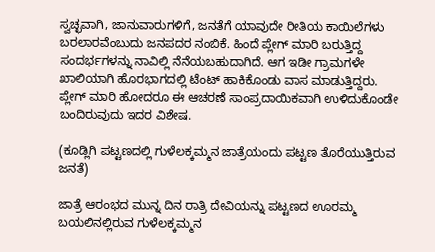ಸ್ವಚ್ಛವಾಗಿ, ಜಾನುವಾರುಗಳಿಗೆ, ಜನತೆಗೆ ಯಾವುದೇ ರೀತಿಯ ಕಾಯಿಲೆಗಳು ಬರಲಾರವೆಂಬುದು ಜನಪದರ ನಂಬಿಕೆ. ಹಿಂದೆ ಪ್ಲೇಗ್ ಮಾರಿ ಬರುತ್ತಿದ್ದ ಸಂದರ್ಭಗಳನ್ನು ನಾವಿಲ್ಲಿ ನೆನೆಯಬಹುದಾಗಿದೆ. ಆಗ ಇಡೀ ಗ್ರಾಮಗಳೇ ಖಾಲಿಯಾಗಿ ಹೊರಭಾಗದಲ್ಲಿ ಟೆಂಟ್ ಹಾಕಿಕೊಂಡು ವಾಸ ಮಾಡುತ್ತಿದ್ದರು. ಪ್ಲೇಗ್ ಮಾರಿ ಹೋದರೂ ಈ ಆಚರಣೆ ಸಾಂಪ್ರದಾಯಿಕವಾಗಿ ಉಳಿದುಕೊಂಡೇ ಬಂದಿರುವುದು ಇದರ ವಿಶೇಷ.

(ಕೂಡ್ಲಿಗಿ ಪಟ್ಟಣದಲ್ಲಿ ಗುಳೆಲಕ್ಕಮ್ಮನ ಜಾತ್ರೆಯಂದು ಪಟ್ಟಣ ತೊರೆಯುತ್ತಿರುವ ಜನತೆ)

ಜಾತ್ರೆ ಆರಂಭದ ಮುನ್ನ ದಿನ ರಾತ್ರಿ ದೇವಿಯನ್ನು ಪಟ್ಟಣದ ಊರಮ್ಮ ಬಯಲಿನಲ್ಲಿರುವ ಗುಳೆಲಕ್ಕಮ್ಮನ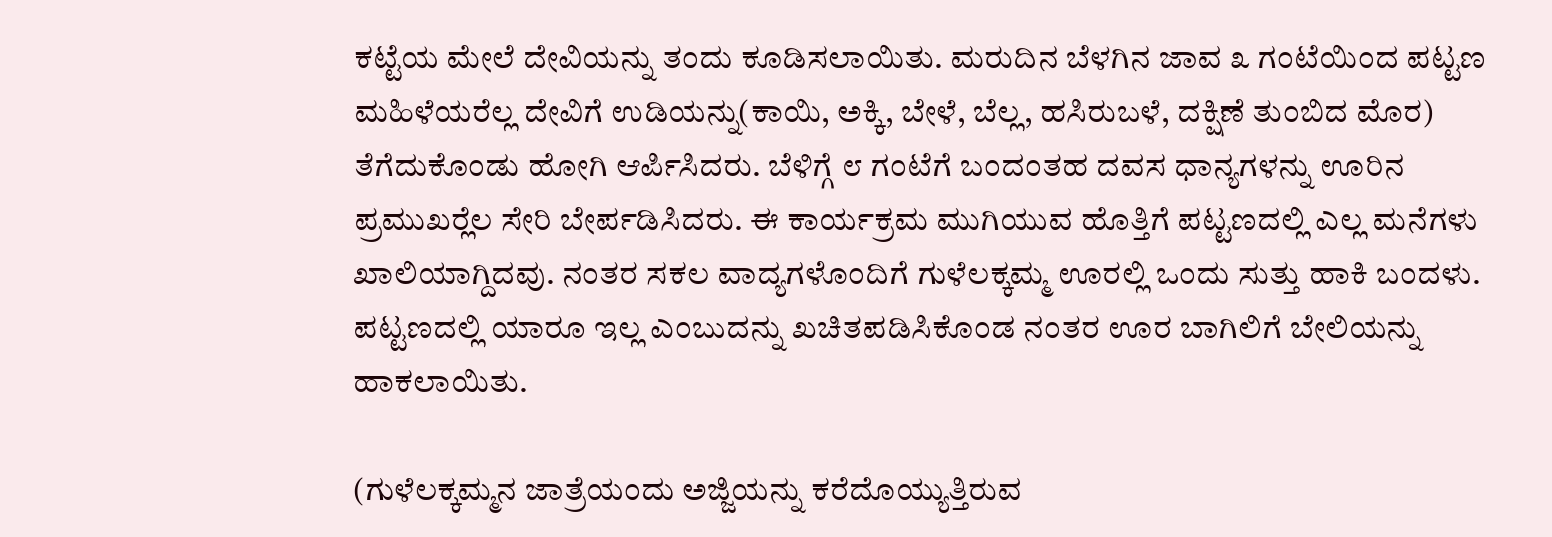ಕಟ್ಟೆಯ ಮೇಲೆ ದೇವಿಯನ್ನು ತಂದು ಕೂಡಿಸಲಾಯಿತು. ಮರುದಿನ ಬೆಳಗಿನ ಜಾವ ೩ ಗಂಟೆಯಿಂದ ಪಟ್ಟಣ ಮಹಿಳೆಯರೆಲ್ಲ ದೇವಿಗೆ ಉಡಿಯನ್ನು(ಕಾಯಿ, ಅಕ್ಕಿ, ಬೇಳೆ, ಬೆಲ್ಲ, ಹಸಿರುಬಳೆ, ದಕ್ಷಿಣೆ ತುಂಬಿದ ಮೊರ) ತೆಗೆದುಕೊಂಡು ಹೋಗಿ ಆರ್ಪಿಸಿದರು. ಬೆಳಿಗ್ಗೆ ೮ ಗಂಟೆಗೆ ಬಂದಂತಹ ದವಸ ಧಾನ್ಯಗಳನ್ನು ಊರಿನ ಪ್ರಮುಖರ‍್ಲೆಲ ಸೇರಿ ಬೇರ್ಪಡಿಸಿದರು. ಈ ಕಾರ್ಯಕ್ರಮ ಮುಗಿಯುವ ಹೊತ್ತಿಗೆ ಪಟ್ಟಣದಲ್ಲಿ ಎಲ್ಲ ಮನೆಗಳು ಖಾಲಿಯಾಗ್ದಿದವು. ನಂತರ ಸಕಲ ವಾದ್ಯಗಳೊಂದಿಗೆ ಗುಳೆಲಕ್ಕಮ್ಮ ಊರಲ್ಲಿ ಒಂದು ಸುತ್ತು ಹಾಕಿ ಬಂದಳು. ಪಟ್ಟಣದಲ್ಲಿ ಯಾರೂ ಇಲ್ಲ ಎಂಬುದನ್ನು ಖಚಿತಪಡಿಸಿಕೊಂಡ ನಂತರ ಊರ ಬಾಗಿಲಿಗೆ ಬೇಲಿಯನ್ನು ಹಾಕಲಾಯಿತು.

(ಗುಳೆಲಕ್ಕಮ್ಮನ ಜಾತ್ರೆಯಂದು ಅಜ್ಜಿಯನ್ನು ಕರೆದೊಯ್ಯುತ್ತಿರುವ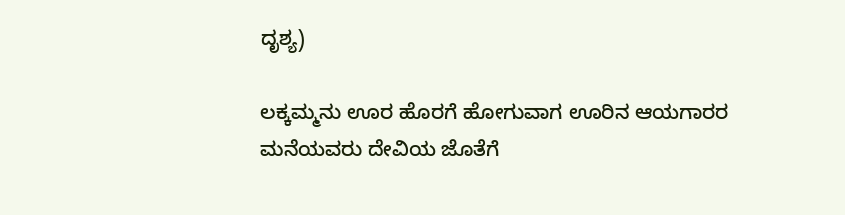ದೃಶ್ಯ)

ಲಕ್ಕಮ್ಮನು ಊರ ಹೊರಗೆ ಹೋಗುವಾಗ ಊರಿನ ಆಯಗಾರರ ಮನೆಯವರು ದೇವಿಯ ಜೊತೆಗೆ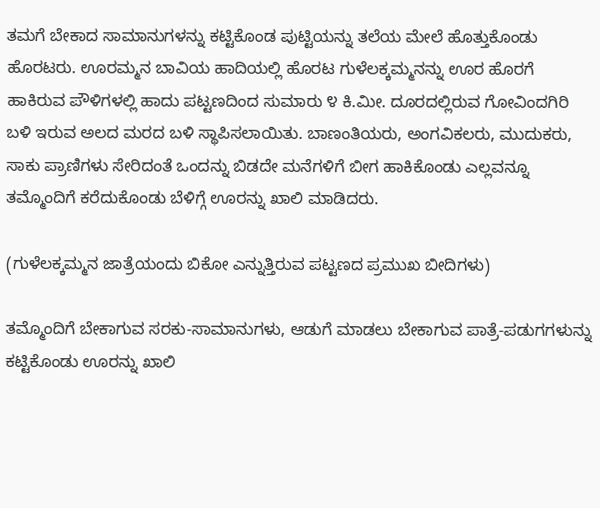ತಮಗೆ ಬೇಕಾದ ಸಾಮಾನುಗಳನ್ನು ಕಟ್ಟಿಕೊಂಡ ಪುಟ್ಟಿಯನ್ನು ತಲೆಯ ಮೇಲೆ ಹೊತ್ತುಕೊಂಡು ಹೊರಟರು. ಊರಮ್ಮನ ಬಾವಿಯ ಹಾದಿಯಲ್ಲಿ ಹೊರಟ ಗುಳೆಲಕ್ಕಮ್ಮನನ್ನು ಊರ ಹೊರಗೆ ಹಾಕಿರುವ ಪೌಳಿಗಳಲ್ಲಿ ಹಾದು ಪಟ್ಟಣದಿಂದ ಸುಮಾರು ೪ ಕಿ.ಮೀ. ದೂರದಲ್ಲಿರುವ ಗೋವಿಂದಗಿರಿ ಬಳಿ ಇರುವ ಅಲದ ಮರದ ಬಳಿ ಸ್ಥಾಪಿಸಲಾಯಿತು. ಬಾಣಂತಿಯರು, ಅಂಗವಿಕಲರು, ಮುದುಕರು, ಸಾಕು ಪ್ರಾಣಿಗಳು ಸೇರಿದಂತೆ ಒಂದನ್ನು ಬಿಡದೇ ಮನೆಗಳಿಗೆ ಬೀಗ ಹಾಕಿಕೊಂಡು ಎಲ್ಲವನ್ನೂ ತಮ್ಮೊಂದಿಗೆ ಕರೆದುಕೊಂಡು ಬೆಳಿಗ್ಗೆ ಊರನ್ನು ಖಾಲಿ ಮಾಡಿದರು.

(ಗುಳೆಲಕ್ಕಮ್ಮನ ಜಾತ್ರೆಯಂದು ಬಿಕೋ ಎನ್ನುತ್ತಿರುವ ಪಟ್ಟಣದ ಪ್ರಮುಖ ಬೀದಿಗಳು)

ತಮ್ಮೊಂದಿಗೆ ಬೇಕಾಗುವ ಸರಕು-ಸಾಮಾನುಗಳು, ಆಡುಗೆ ಮಾಡಲು ಬೇಕಾಗುವ ಪಾತ್ರೆ-ಪಡುಗಗಳುನ್ನು ಕಟ್ಟಿಕೊಂಡು ಊರನ್ನು ಖಾಲಿ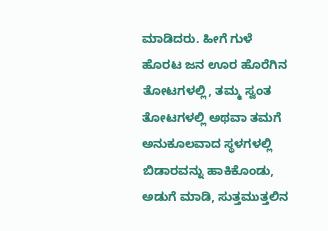ಮಾಡಿದರು. ಹೀಗೆ ಗುಳೆ ಹೊರಟ ಜನ ಊರ ಹೊರೆಗಿನ ತೋಟಗಳಲ್ಲಿ, ತಮ್ಮ ಸ್ವಂತ ತೋಟಗಳಲ್ಲಿ ಅಥವಾ ತಮಗೆ ಅನುಕೂಲವಾದ ಸ್ಥಳಗಳಲ್ಲಿ ಬಿಡಾರವನ್ನು ಹಾಕಿಕೊಂಡು, ಅಡುಗೆ ಮಾಡಿ, ಸುತ್ತಮುತ್ತಲಿನ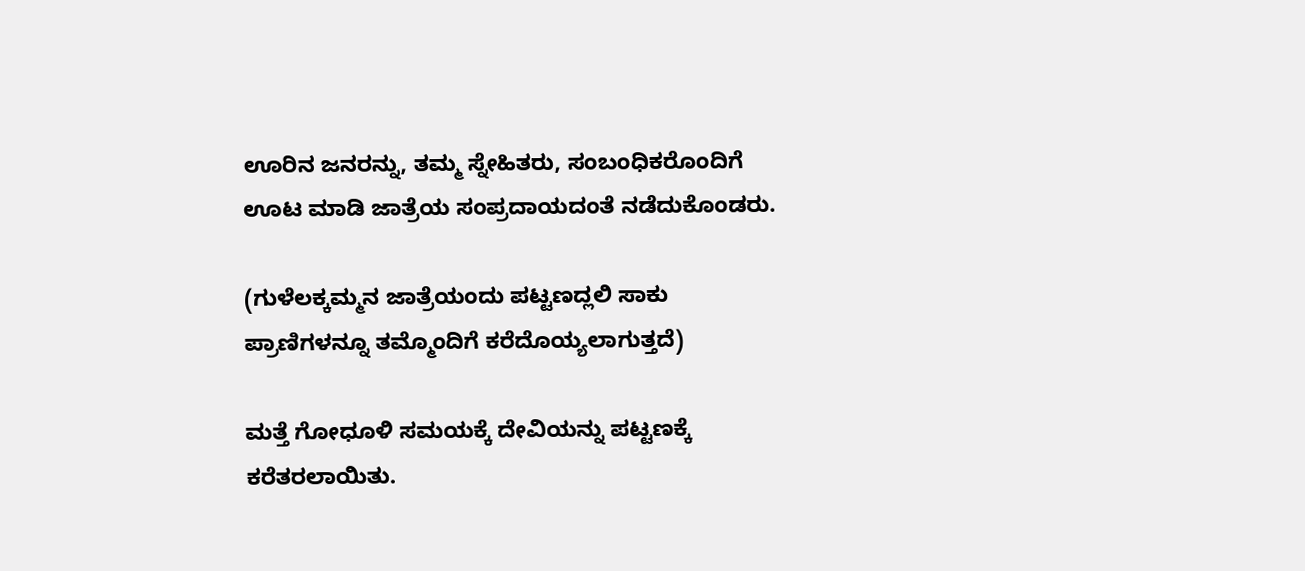ಊರಿನ ಜನರನ್ನು, ತಮ್ಮ ಸ್ನೇಹಿತರು, ಸಂಬಂಧಿಕರೊಂದಿಗೆ ಊಟ ಮಾಡಿ ಜಾತ್ರೆಯ ಸಂಪ್ರದಾಯದಂತೆ ನಡೆದುಕೊಂಡರು.

(ಗುಳೆಲಕ್ಕಮ್ಮನ ಜಾತ್ರೆಯಂದು ಪಟ್ಟಣದ್ಲಲಿ ಸಾಕು ಪ್ರಾಣಿಗಳನ್ನೂ ತಮ್ಮೊಂದಿಗೆ ಕರೆದೊಯ್ಯಲಾಗುತ್ತದೆ)

ಮತ್ತೆ ಗೋಧೂಳಿ ಸಮಯಕ್ಕೆ ದೇವಿಯನ್ನು ಪಟ್ಟಣಕ್ಕೆ ಕರೆತರಲಾಯಿತು.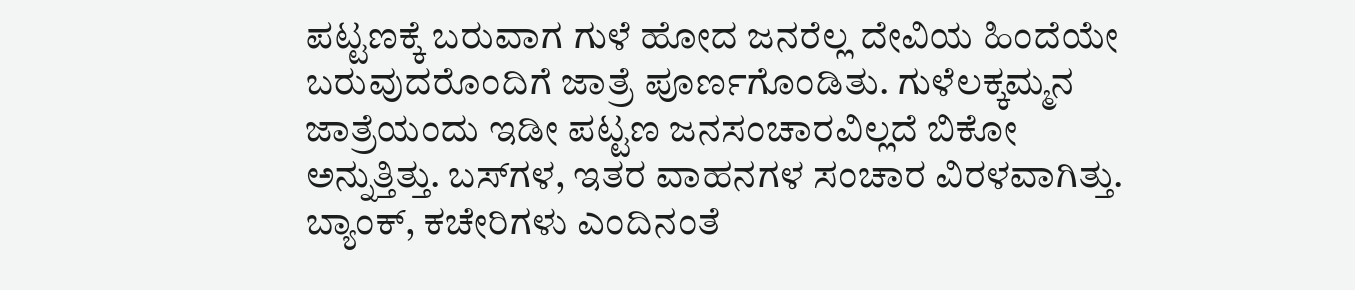ಪಟ್ಟಣಕ್ಕೆ ಬರುವಾಗ ಗುಳೆ ಹೋದ ಜನರೆಲ್ಲ ದೇವಿಯ ಹಿಂದೆಯೇ ಬರುವುದರೊಂದಿಗೆ ಜಾತ್ರೆ ಪೂರ್ಣಗೊಂಡಿತು. ಗುಳೆಲಕ್ಕಮ್ಮನ ಜಾತ್ರೆಯಂದು ಇಡೀ ಪಟ್ಟಣ ಜನಸಂಚಾರವಿಲ್ಲದೆ ಬಿಕೋ ಅನ್ನುತ್ತಿತ್ತು. ಬಸ್‌ಗಳ, ಇತರ ವಾಹನಗಳ ಸಂಚಾರ ವಿರಳವಾಗಿತ್ತು. ಬ್ಯಾಂಕ್, ಕಚೇರಿಗಳು ಎಂದಿನಂತೆ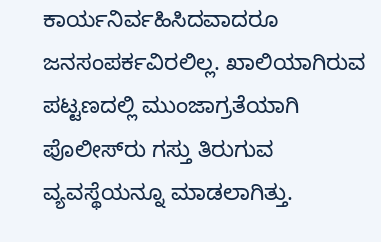ಕಾರ್ಯನಿರ್ವಹಿಸಿದವಾದರೂ ಜನಸಂಪರ್ಕವಿರಲಿಲ್ಲ. ಖಾಲಿಯಾಗಿರುವ ಪಟ್ಟಣದಲ್ಲಿ ಮುಂಜಾಗ್ರತೆಯಾಗಿ ಪೊಲೀಸ್‌ರು ಗಸ್ತು ತಿರುಗುವ ವ್ಯವಸ್ಥೆಯನ್ನೂ ಮಾಡಲಾಗಿತ್ತು.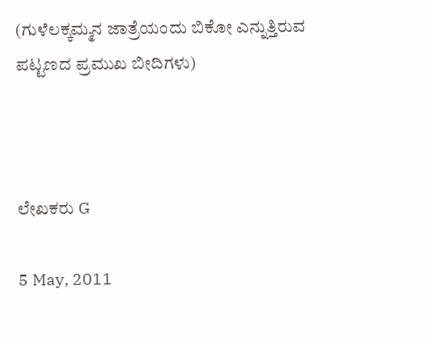(ಗುಳೆಲಕ್ಕಮ್ಮನ ಜಾತ್ರೆಯಂದು ಬಿಕೋ ಎನ್ನುತ್ತಿರುವ ಪಟ್ಟಣದ ಪ್ರಮುಖ ಬೀದಿಗಳು)



ಲೇಖಕರು G

5 May, 2011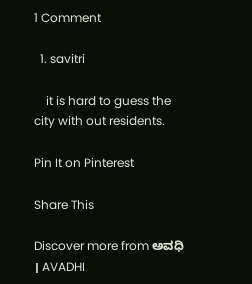1 Comment

  1. savitri

    it is hard to guess the city with out residents.

Pin It on Pinterest

Share This

Discover more from ಅವಧಿ । AVADHI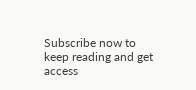Subscribe now to keep reading and get access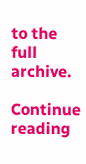to the full archive.

Continue reading